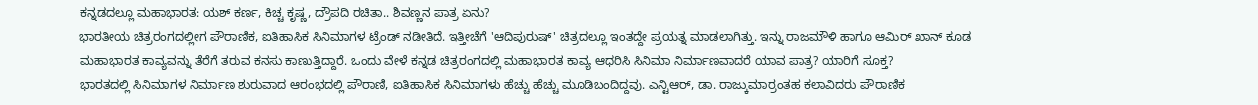ಕನ್ನಡದಲ್ಲೂ ಮಹಾಭಾರತ: ಯಶ್ ಕರ್ಣ, ಕಿಚ್ಚ ಕೃಷ್ಣ, ದ್ರೌಪದಿ ರಚಿತಾ.. ಶಿವಣ್ಣನ ಪಾತ್ರ ಏನು?
ಭಾರತೀಯ ಚಿತ್ರರಂಗದಲ್ಲೀಗ ಪೌರಾಣಿಕ, ಐತಿಹಾಸಿಕ ಸಿನಿಮಾಗಳ ಟ್ರೆಂಡ್ ನಡೀತಿದೆ. ಇತ್ತೀಚೆಗೆ 'ಆದಿಪುರುಷ್' ಚಿತ್ರದಲ್ಲೂ ಇಂತದ್ದೇ ಪ್ರಯತ್ನ ಮಾಡಲಾಗಿತ್ತು. ಇನ್ನು ರಾಜಮೌಳಿ ಹಾಗೂ ಆಮಿರ್ ಖಾನ್ ಕೂಡ ಮಹಾಭಾರತ ಕಾವ್ಯವನ್ನು ತೆರೆಗೆ ತರುವ ಕನಸು ಕಾಣುತ್ತಿದ್ದಾರೆ. ಒಂದು ವೇಳೆ ಕನ್ನಡ ಚಿತ್ರರಂಗದಲ್ಲಿ ಮಹಾಭಾರತ ಕಾವ್ಯ ಆಧರಿಸಿ ಸಿನಿಮಾ ನಿರ್ಮಾಣವಾದರೆ ಯಾವ ಪಾತ್ರ? ಯಾರಿಗೆ ಸೂಕ್ತ?
ಭಾರತದಲ್ಲಿ ಸಿನಿಮಾಗಳ ನಿರ್ಮಾಣ ಶುರುವಾದ ಆರಂಭದಲ್ಲಿ ಪೌರಾಣಿ, ಐತಿಹಾಸಿಕ ಸಿನಿಮಾಗಳು ಹೆಚ್ಚು ಹೆಚ್ಚು ಮೂಡಿಬಂದಿದ್ದವು. ಎನ್ಟಿಆರ್, ಡಾ. ರಾಜ್ಕುಮಾರ್ರಂತಹ ಕಲಾವಿದರು ಪೌರಾಣಿಕ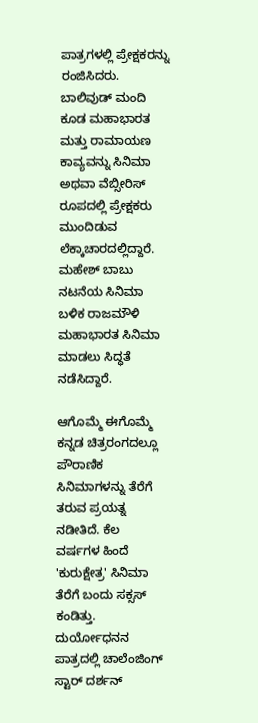ಪಾತ್ರಗಳಲ್ಲಿ ಪ್ರೇಕ್ಷಕರನ್ನು ರಂಜಿಸಿದರು. ಬಾಲಿವುಡ್ ಮಂದಿ ಕೂಡ ಮಹಾಭಾರತ ಮತ್ತು ರಾಮಾಯಣ ಕಾವ್ಯವನ್ನು ಸಿನಿಮಾ ಅಥವಾ ವೆಬ್ಸೀರಿಸ್ ರೂಪದಲ್ಲಿ ಪ್ರೇಕ್ಷಕರು ಮುಂದಿಡುವ ಲೆಕ್ಕಾಚಾರದಲ್ಲಿದ್ದಾರೆ. ಮಹೇಶ್ ಬಾಬು ನಟನೆಯ ಸಿನಿಮಾ ಬಳಿಕ ರಾಜಮೌಳಿ ಮಹಾಭಾರತ ಸಿನಿಮಾ ಮಾಡಲು ಸಿದ್ಧತೆ ನಡೆಸಿದ್ದಾರೆ.

ಆಗೊಮ್ಮೆ ಈಗೊಮ್ಮೆ ಕನ್ನಡ ಚಿತ್ರರಂಗದಲ್ಲೂ ಪೌರಾಣಿಕ ಸಿನಿಮಾಗಳನ್ನು ತೆರೆಗೆ ತರುವ ಪ್ರಯತ್ನ ನಡೀತಿದೆ. ಕೆಲ ವರ್ಷಗಳ ಹಿಂದೆ 'ಕುರುಕ್ಷೇತ್ರ' ಸಿನಿಮಾ ತೆರೆಗೆ ಬಂದು ಸಕ್ಸಸ್ ಕಂಡಿತ್ತು. ದುರ್ಯೋಧನನ ಪಾತ್ರದಲ್ಲಿ ಚಾಲೆಂಜಿಂಗ್ ಸ್ಟಾರ್ ದರ್ಶನ್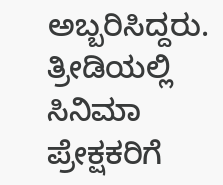ಅಬ್ಬರಿಸಿದ್ದರು. ತ್ರೀಡಿಯಲ್ಲಿ ಸಿನಿಮಾ ಪ್ರೇಕ್ಷಕರಿಗೆ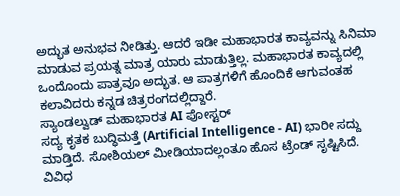ಅದ್ಭುತ ಅನುಭವ ನೀಡಿತ್ತು. ಆದರೆ ಇಡೀ ಮಹಾಭಾರತ ಕಾವ್ಯವನ್ನು ಸಿನಿಮಾ ಮಾಡುವ ಪ್ರಯತ್ನ ಮಾತ್ರ ಯಾರು ಮಾಡುತ್ತಿಲ್ಲ. ಮಹಾಭಾರತ ಕಾವ್ಯದಲ್ಲಿ ಒಂದೊಂದು ಪಾತ್ರವೂ ಅದ್ಭುತ. ಆ ಪಾತ್ರಗಳಿಗೆ ಹೊಂದಿಕೆ ಆಗುವಂತಹ ಕಲಾವಿದರು ಕನ್ನಡ ಚಿತ್ರರಂಗದಲ್ಲಿದ್ದಾರೆ.
ಸ್ಯಾಂಡಲ್ವುಡ್ ಮಹಾಭಾರತ AI ಪೋಸ್ಟರ್
ಸದ್ಯ ಕೃತಕ ಬುದ್ಧಿಮತ್ತೆ (Artificial Intelligence - AI) ಭಾರೀ ಸದ್ದು ಮಾಡ್ತಿದೆ. ಸೋಶಿಯಲ್ ಮೀಡಿಯಾದಲ್ಲಂತೂ ಹೊಸ ಟ್ರೆಂಡ್ ಸೃಷ್ಟಿಸಿದೆ. ವಿವಿಧ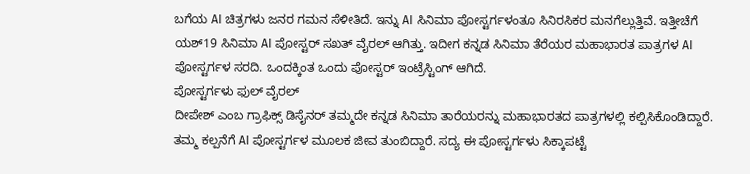ಬಗೆಯ AI ಚಿತ್ರಗಳು ಜನರ ಗಮನ ಸೆಳೀತಿದೆ. ಇನ್ನು AI ಸಿನಿಮಾ ಪೋಸ್ಟರ್ಗಳಂತೂ ಸಿನಿರಸಿಕರ ಮನಗೆಲ್ಲುತ್ತಿವೆ. ಇತ್ತೀಚೆಗೆ ಯಶ್19 ಸಿನಿಮಾ AI ಪೋಸ್ಟರ್ ಸಖತ್ ವೈರಲ್ ಆಗಿತ್ತು. ಇದೀಗ ಕನ್ನಡ ಸಿನಿಮಾ ತೆರೆಯರ ಮಹಾಭಾರತ ಪಾತ್ರಗಳ AI ಪೋಸ್ಟರ್ಗಳ ಸರದಿ. ಒಂದಕ್ಕಿಂತ ಒಂದು ಪೋಸ್ಟರ್ ಇಂಟ್ರೆಸ್ಟಿಂಗ್ ಆಗಿದೆ.
ಪೋಸ್ಟರ್ಗಳು ಫುಲ್ ವೈರಲ್
ದೀಪೇಶ್ ಎಂಬ ಗ್ರಾಫಿಕ್ಸ್ ಡಿಸೈನರ್ ತಮ್ಮದೇ ಕನ್ನಡ ಸಿನಿಮಾ ತಾರೆಯರನ್ನು ಮಹಾಭಾರತದ ಪಾತ್ರಗಳಲ್ಲಿ ಕಲ್ಪಿಸಿಕೊಂಡಿದ್ದಾರೆ. ತಮ್ಮ ಕಲ್ಪನೆಗೆ AI ಪೋಸ್ಟರ್ಗಳ ಮೂಲಕ ಜೀವ ತುಂಬಿದ್ದಾರೆ. ಸದ್ಯ ಈ ಪೋಸ್ಟರ್ಗಳು ಸಿಕ್ಕಾಪಟ್ಟೆ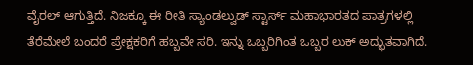ವೈರಲ್ ಆಗುತ್ತಿದೆ. ನಿಜಕ್ಕೂ ಈ ರೀತಿ ಸ್ಯಾಂಡಲ್ವುಡ್ ಸ್ಟಾರ್ಸ್ ಮಹಾಭಾರತದ ಪಾತ್ರಗಳಲ್ಲಿ ತೆರೆಮೇಲೆ ಬಂದರೆ ಪ್ರೇಕ್ಷಕರಿಗೆ ಹಬ್ಬವೇ ಸರಿ. ಇನ್ನು ಒಬ್ಬರಿಗಿಂತ ಒಬ್ಬರ ಲುಕ್ ಅದ್ಭುತವಾಗಿದೆ.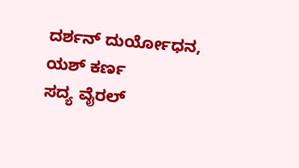ದರ್ಶನ್ ದುರ್ಯೋಧನ, ಯಶ್ ಕರ್ಣ
ಸದ್ಯ ವೈರಲ್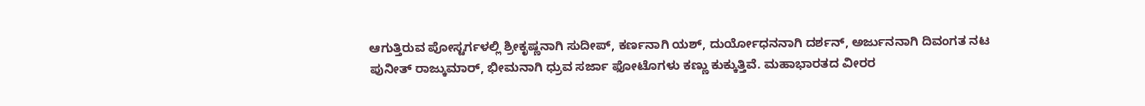ಆಗುತ್ತಿರುವ ಪೋಸ್ಟರ್ಗಳಲ್ಲಿ ಶ್ರೀಕೃಷ್ಣನಾಗಿ ಸುದೀಪ್, ಕರ್ಣನಾಗಿ ಯಶ್, ದುರ್ಯೋಧನನಾಗಿ ದರ್ಶನ್, ಅರ್ಜುನನಾಗಿ ದಿವಂಗತ ನಟ ಪುನೀತ್ ರಾಜ್ಕುಮಾರ್, ಭೀಮನಾಗಿ ಧ್ರುವ ಸರ್ಜಾ ಫೋಟೊಗಳು ಕಣ್ಣು ಕುಕ್ಕುತ್ತಿವೆ. ಮಹಾಭಾರತದ ವೀರರ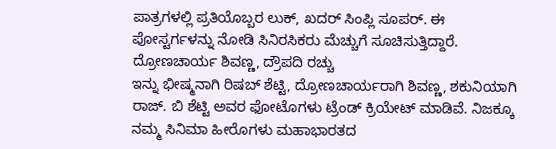ಪಾತ್ರಗಳಲ್ಲಿ ಪ್ರತಿಯೊಬ್ಬರ ಲುಕ್, ಖದರ್ ಸಿಂಪ್ಲಿ ಸೂಪರ್. ಈ ಪೋಸ್ಟರ್ಗಳನ್ನು ನೋಡಿ ಸಿನಿರಸಿಕರು ಮೆಚ್ಚುಗೆ ಸೂಚಿಸುತ್ತಿದ್ದಾರೆ.
ದ್ರೋಣಚಾರ್ಯ ಶಿವಣ್ಣ, ದ್ರೌಪದಿ ರಚ್ಚು
ಇನ್ನು ಭೀಷ್ಮನಾಗಿ ರಿಷಬ್ ಶೆಟ್ಟಿ, ದ್ರೋಣಚಾರ್ಯರಾಗಿ ಶಿವಣ್ಣ, ಶಕುನಿಯಾಗಿ ರಾಜ್. ಬಿ ಶೆಟ್ಟಿ ಅವರ ಫೋಟೊಗಳು ಟ್ರೆಂಡ್ ಕ್ರಿಯೇಟ್ ಮಾಡಿವೆ. ನಿಜಕ್ಕೂ ನಮ್ಮ ಸಿನಿಮಾ ಹೀರೊಗಳು ಮಹಾಭಾರತದ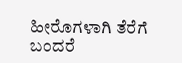ಹೀರೊಗಳಾಗಿ ತೆರೆಗೆ ಬಂದರೆ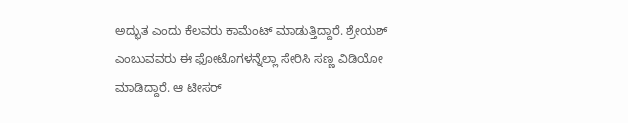ಅದ್ಭುತ ಎಂದು ಕೆಲವರು ಕಾಮೆಂಟ್ ಮಾಡುತ್ತಿದ್ದಾರೆ. ಶ್ರೇಯಶ್ ಎಂಬುವವರು ಈ ಫೋಟೊಗಳನ್ನೆಲ್ಲಾ ಸೇರಿಸಿ ಸಣ್ಣ ವಿಡಿಯೋ ಮಾಡಿದ್ದಾರೆ. ಆ ಟೀಸರ್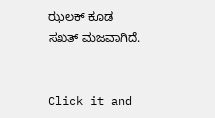ಝಲಕ್ ಕೂಡ ಸಖತ್ ಮಜವಾಗಿದೆ.


Click it and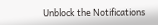Unblock the Notifications